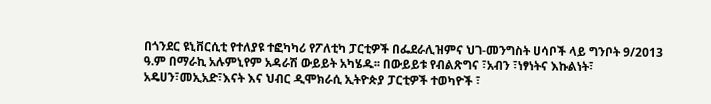በጎንደር ዩኒቨርሲቲ የተለያዩ ተፎካካሪ የፖለቲካ ፓርቲዎች በፌደራሊዝምና ህገ-መንግስት ሀሳቦች ላይ ግንቦት 9/2013 ዓ.ም በማራኪ አሉምኒየም አዳራሽ ውይይት አካሄዱ፡፡ በውይይቱ የብልጽግና ፣አብን ፣ነፃነትና እኩልነት፣ አዴሀን፣መኢአድ፣እናት እና ህብር ዲሞክራሲ ኢትዮጵያ ፓርቲዎች ተወካዮች ፣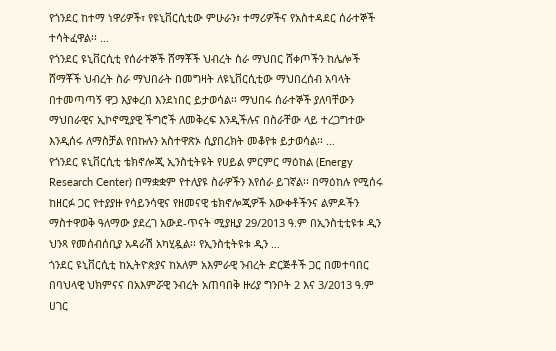የጎንደር ከተማ ነዋሪዎች፣ የዩኒቨርሲቲው ምሁራን፣ ተማሪዎችና የአስተዳደር ሰራተኞች ተሳትፈዋል፡፡ …
የጎንደር ዩኒቨርሲቲ የሰራተኞች ሸማቾች ህብረት ስራ ማህበር ሸቀጦችን ከሌሎች ሸማቾች ህብረት ስራ ማህበራት በመግዛት ለዩኒቨርሲቲው ማህበረሰብ አባላት በተመጣጣኝ ዋጋ እያቀረበ እንደነበር ይታወሳል፡፡ ማህበሩ ሰራተኞች ያለባቸውን ማህበራዊና ኢኮኖሚያዊ ችግሮች ለመቅረፍ እንዲችሉና በስራቸው ላይ ተረጋግተው እንዲሰሩ ለማስቻል የበኩሉን አስተዋጽኦ ሲያበረክት መቆየቱ ይታወሳል፡፡ …
የጎንደር ዩኒቨርሲቲ ቴክኖሎጂ ኢንስቲትዩት የሀይል ምርምር ማዕከል (Energy Research Center) በማቋቋም የተለያዩ ስራዎችን እየሰራ ይገኛል፡፡ በማዕከሉ የሚሰሩ ከዘርፉ ጋር የተያያዙ የሳይንሳዊና የዘመናዊ ቴክኖሎጂዎች እውቀቶችንና ልምዶችን ማስተዋወቅ ዓለማው ያደረገ አውደ-ጥናት ሚያዚያ 29/2013 ዓ.ም በኢንስቲቲዩቱ ዲን ህንጻ የመሰብሰቢያ አዳራሽ አካሂዷል፡፡ የኢንስቲትዩቱ ዲን …
ጎንደር ዩኒቨርሲቲ ከኢትዮጵያና ከአለም አእምራዊ ንብረት ድርጅቶች ጋር በመተባበር በባህላዊ ህክምናና በአእምሯዊ ንብረት አጠባበቅ ዙሪያ ግንቦት 2 እና 3/2013 ዓ.ም ሀገር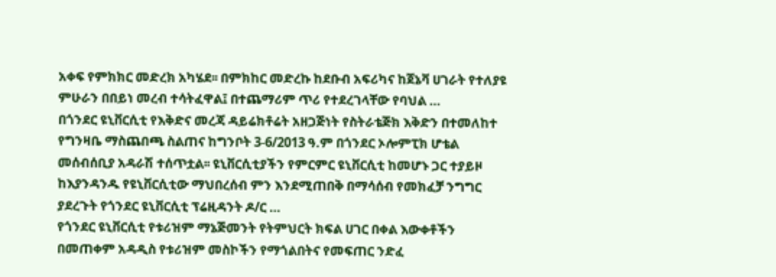አቀፍ የምክክር መድረክ አካሄደ፡፡ በምክከር መድረኩ ከደቡብ አፍሪካና ከጀኔቫ ሀገራት የተለያዩ ምሁራን በበይነ መረብ ተሳትፈዋል፤ በተጨማሪም ጥሪ የተደረገላቸው የባህል …
በጎንደር ዩኒቨርሲቲ የእቅድና መረጃ ዳይሬክቶሬት አዘጋጅነት የስትራቴጅክ እቅድን በተመለከተ የግንዛቤ ማስጨበጫ ስልጠና ከግንቦት 3-6/2013 ዓ.ም በጎንደር ኦሎምፒክ ሆቴል መሰብሰቢያ አዳራሽ ተሰጥቷል፡፡ ዩኒቨርሲቲያችን የምርምር ዩኒቨርሲቲ ከመሆኑ ጋር ተያይዞ ከእያንዳንዱ የዩኒቨርሲቲው ማህበረሰብ ምን እንደሚጠበቅ በማሳሰብ የመክፈቻ ንግግር ያደረጉት የጎንደር ዩኒቨርሲቲ ፕሬዚዳንት ዶ/ር …
የጎንደር ዩኒቨርሲቲ የቱሪዝም ማኔጅመንት የትምህርት ክፍል ሀገር በቀል እውቀቶችን በመጠቀም አዳዲስ የቱሪዝም መስኮችን የማጎልበትና የመፍጠር ንድፈ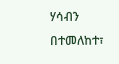ሃሳብን በተመለከተ፣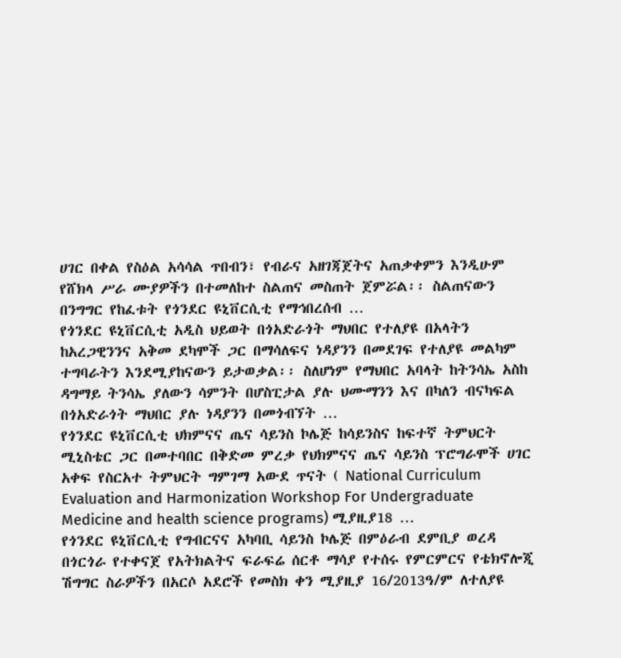ሀገር በቀል የስዕል አሳሳል ጥበብን፣ የብራና አዘገጃጀትና አጠቃቀምን እንዲሁም የሸክላ ሥራ ሙያዎችን በተመለከተ ስልጠና መስጠት ጀምሯል፡፡ ስልጠናውን በንግግር የከፈቱት የጎንደር ዩኒቨርሲቲ የማኅበረሰብ …
የጎንደር ዩኒቨርሲቲ አዲስ ህይወት በጎአድራጎት ማህበር የተለያዩ በአላትን ከአረጋዊንንና አቅመ ደካሞች ጋር በማሳለፍና ነዳያንን በመደገፍ የተለያዩ መልካም ተግባራትን እንደሚያከናውን ይታወቃል፡፡ ስለሆነም የማህበር አባላት ከትንሳኤ አስከ ዳግማይ ትንሳኤ ያለውን ሳምንት በሆስፒታል ያሉ ህሙማንን እና በካለን ብናካፍል በጎአድራጎት ማህበር ያሉ ነዳያንን በመጎብኘት …
የጎንደር ዩኒቨርሲቲ ህክምናና ጤና ሳይንስ ኮሌጅ ከሳይንስና ከፍተኛ ትምህርት ሚኒስቴር ጋር በመተባበር በቅድመ ምረቃ የህክምናና ጤና ሳይንስ ፕሮግራሞች ሀገር አቀፍ የስርአተ ትምህርት ግምገማ አውደ ጥናት ( National Curriculum Evaluation and Harmonization Workshop For Undergraduate Medicine and health science programs) ሚያዚያ18 …
የጎንደር ዩኒቨርሲቲ የግብርናና አካባቢ ሳይንስ ኮሌጅ በምዕራብ ደምቢያ ወረዳ በጎርጎራ የተቀናጀ የአትክልትና ፍራፍሬ ሰርቶ ማሳያ የተሰሩ የምርምርና የቴክኖሎጂ ሽግግር ስራዎችን በአርሶ አደሮች የመስክ ቀን ሚያዚያ 16/2013ዓ/ም ለተለያዩ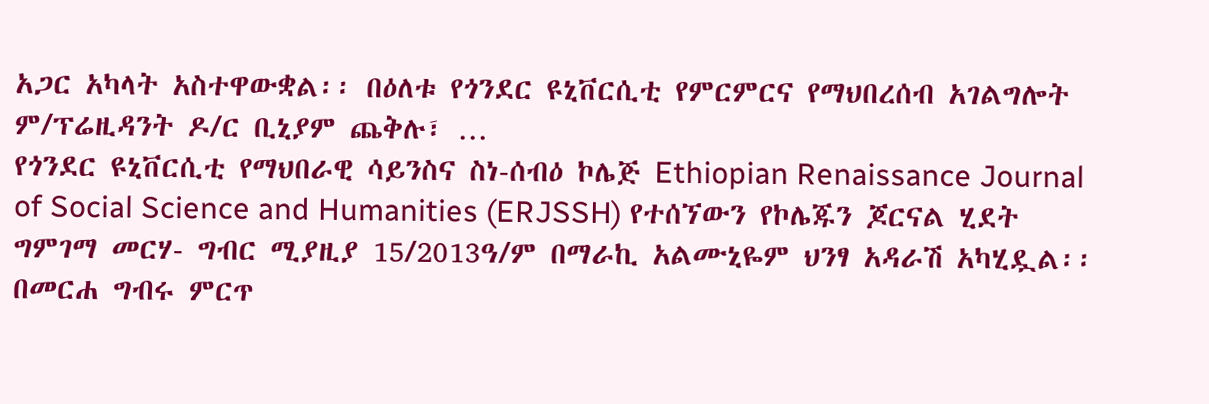አጋር አካላት አስተዋውቋል፡፡ በዕለቱ የጎንደር ዩኒቨርሲቲ የምርምርና የማህበረሰብ አገልግሎት ም/ፕሬዚዳንት ዶ/ር ቢኒያም ጨቅሉ፣ …
የጎንደር ዩኒቨርሲቲ የማህበራዊ ሳይንስና ስነ-ሰብዕ ኮሌጅ Ethiopian Renaissance Journal of Social Science and Humanities (ERJSSH) የተሰኘውን የኮሌጁን ጆርናል ሂደት ግምገማ መርሃ- ግብር ሚያዚያ 15/2013ዓ/ም በማራኪ አልሙኒዬም ህንፃ አዳራሽ አካሂዷል፡፡ በመርሐ ግብሩ ምርጥ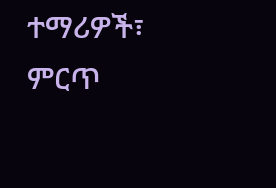ተማሪዎች፣ ምርጥ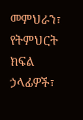መምህራን፣ የትምህርት ክፍል ኃላፊዎች፣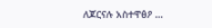ለጆርናሉ አስተዋፅዖ …